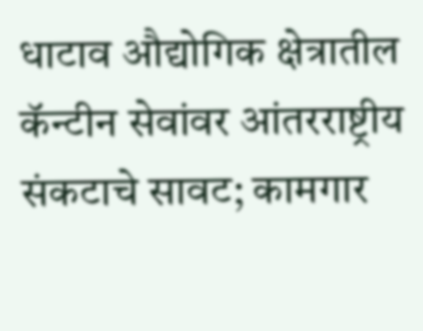धाटाव औद्योगिक क्षेत्रातील कॅन्टीन सेवांवर आंतरराष्ट्रीय संकटाचे सावट; कामगार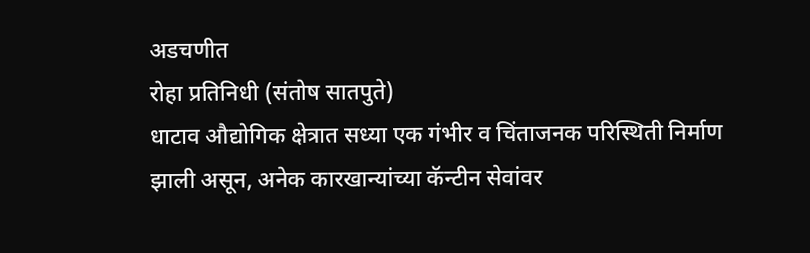अडचणीत
रोहा प्रतिनिधी (संतोष सातपुते)
धाटाव औद्योगिक क्षेत्रात सध्या एक गंभीर व चिंताजनक परिस्थिती निर्माण झाली असून, अनेक कारखान्यांच्या कॅन्टीन सेवांवर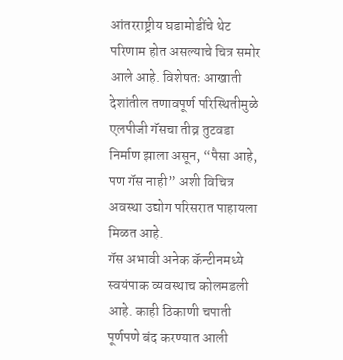आंतरराष्ट्रीय घडामोडींचे थेट परिणाम होत असल्याचे चित्र समोर आले आहे. विशेषतः आखाती देशांतील तणावपूर्ण परिस्थितीमुळे एलपीजी गॅसचा तीव्र तुटवडा निर्माण झाला असून, “पैसा आहे, पण गॅस नाही” अशी विचित्र अवस्था उद्योग परिसरात पाहायला मिळत आहे.
गॅस अभावी अनेक कॅन्टीनमध्ये स्वयंपाक व्यवस्थाच कोलमडली आहे. काही ठिकाणी चपाती पूर्णपणे बंद करण्यात आली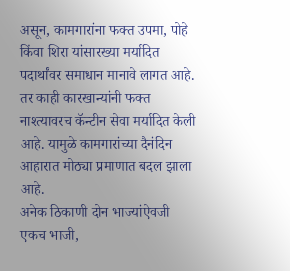असून, कामगारांना फक्त उपमा, पोहे किंवा शिरा यांसारख्या मर्यादित पदार्थांवर समाधान मानावे लागत आहे. तर काही कारखान्यांनी फक्त नाश्त्यावरच कॅन्टीन सेवा मर्यादित केली आहे. यामुळे कामगारांच्या दैनंदिन आहारात मोठ्या प्रमाणात बदल झाला आहे.
अनेक ठिकाणी दोन भाज्यांऐवजी एकच भाजी,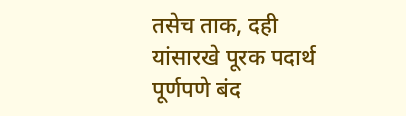तसेच ताक, दही यांसारखे पूरक पदार्थ पूर्णपणे बंद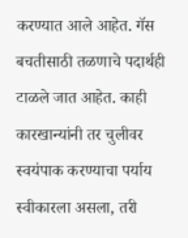करण्यात आले आहेत. गॅस बचतीसाठी तळणाचे पदार्थही टाळले जात आहेत. काही कारखान्यांनी तर चुलीवर स्वयंपाक करण्याचा पर्याय स्वीकारला असला, तरी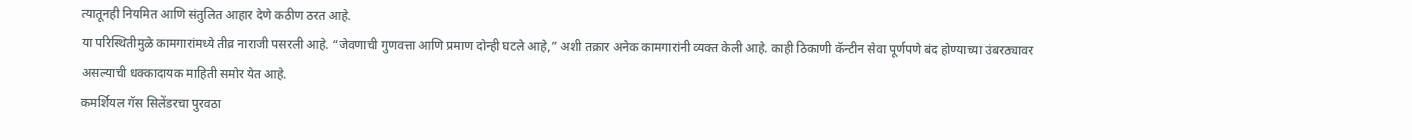त्यातूनही नियमित आणि संतुलित आहार देणे कठीण ठरत आहे.
या परिस्थितीमुळे कामगारांमध्ये तीव्र नाराजी पसरली आहे. “जेवणाची गुणवत्ता आणि प्रमाण दोन्ही घटले आहे,” अशी तक्रार अनेक कामगारांनी व्यक्त केली आहे. काही ठिकाणी कॅन्टीन सेवा पूर्णपणे बंद होण्याच्या उंबरठ्यावर असल्याची धक्कादायक माहिती समोर येत आहे.
कमर्शियल गॅस सिलेंडरचा पुरवठा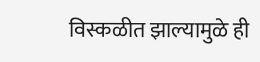विस्कळीत झाल्यामुळे ही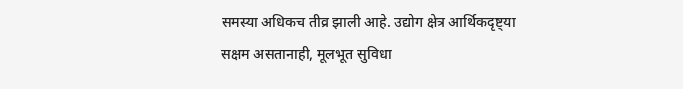समस्या अधिकच तीव्र झाली आहे. उद्योग क्षेत्र आर्थिकदृष्ट्या सक्षम असतानाही, मूलभूत सुविधा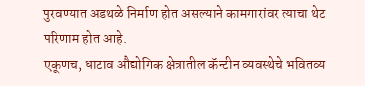पुरवण्यात अडथळे निर्माण होत असल्याने कामगारांवर त्याचा थेट परिणाम होत आहे.
एकूणच, धाटाव औद्योगिक क्षेत्रातील कॅन्टीन व्यवस्थेचे भवितव्य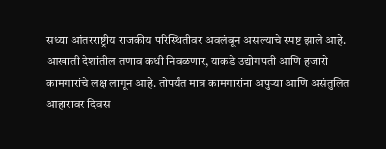सध्या आंतरराष्ट्रीय राजकीय परिस्थितीवर अवलंबून असल्याचे स्पष्ट झाले आहे. आखाती देशांतील तणाव कधी निवळणार, याकडे उद्योगपती आणि हजारो कामगारांचे लक्ष लागून आहे. तोपर्यंत मात्र कामगारांना अपुऱ्या आणि असंतुलित आहारावर दिवस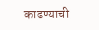काढण्याची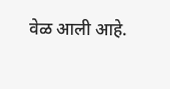वेळ आली आहे.